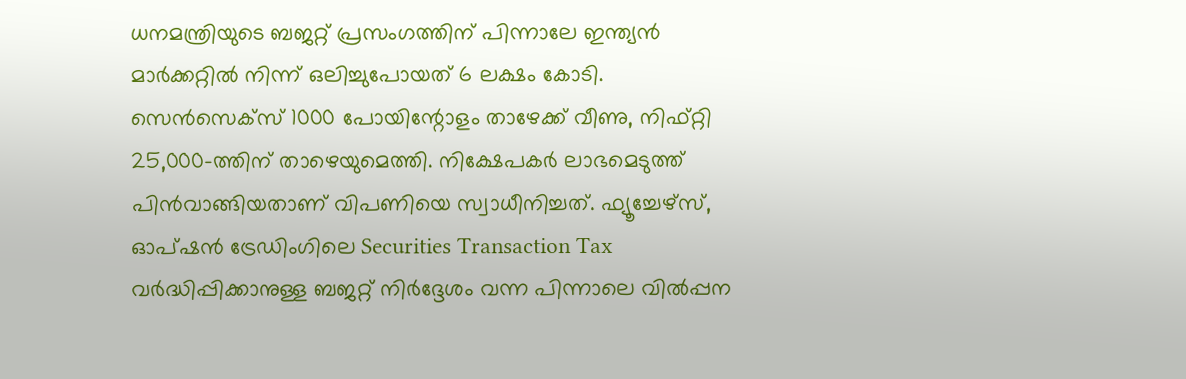ധനമന്ത്രിയുടെ ബജറ്റ് പ്രസംഗത്തിന് പിന്നാലേ ഇന്ത്യൻ മാർക്കറ്റിൽ നിന്ന് ഒലിച്ചുപോയത് 6 ലക്ഷം കോടി. സെൻസെക്സ് 1000 പോയിന്റോളം താഴേക്ക് വീണു, നിഫ്റ്റി 25,000-ത്തിന് താഴെയുമെത്തി. നിക്ഷേപകർ ലാഭമെടുത്ത് പിൻവാങ്ങിയതാണ് വിപണിയെ സ്വാധീനിച്ചത്. ഫ്യൂച്ചേഴ്സ്, ഓപ്ഷൻ ട്രേഡിംഗിലെ Securities Transaction Tax വർദ്ധിപ്പിക്കാനുള്ള ബജറ്റ് നിർദ്ദേശം വന്ന പിന്നാലെ വിൽപ്പന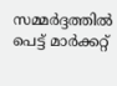സമ്മർദ്ദത്തിൽ പെട്ട് മാർക്കറ്റ്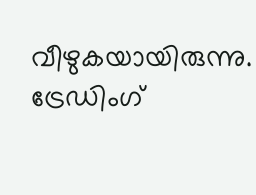വീഴുകയായിരുന്നു. ട്രേഡിംഗ്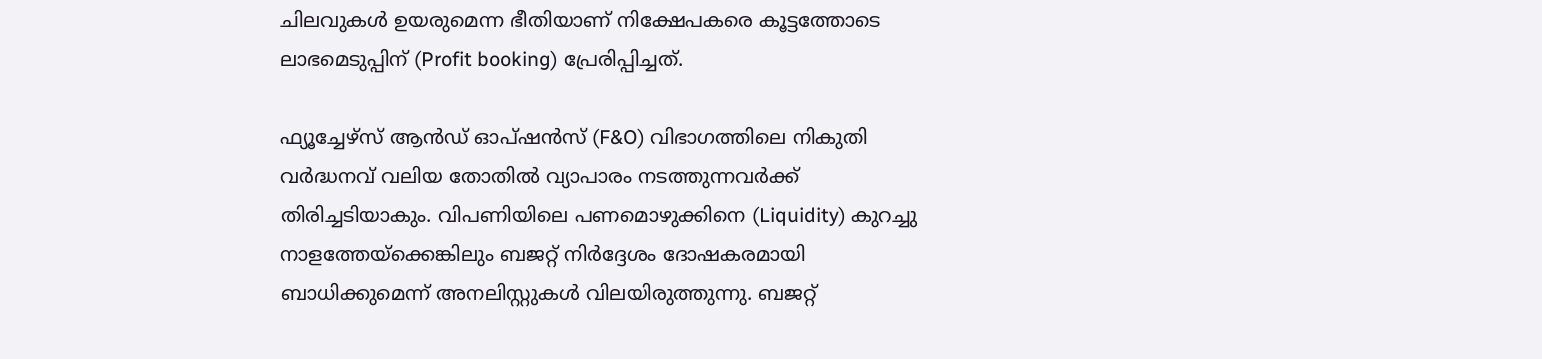ചിലവുകൾ ഉയരുമെന്ന ഭീതിയാണ് നിക്ഷേപകരെ കൂട്ടത്തോടെ ലാഭമെടുപ്പിന് (Profit booking) പ്രേരിപ്പിച്ചത്.

ഫ്യൂച്ചേഴ്സ് ആൻഡ് ഓപ്ഷൻസ് (F&O) വിഭാഗത്തിലെ നികുതി വർദ്ധനവ് വലിയ തോതിൽ വ്യാപാരം നടത്തുന്നവർക്ക് തിരിച്ചടിയാകും. വിപണിയിലെ പണമൊഴുക്കിനെ (Liquidity) കുറച്ചു നാളത്തേയ്ക്കെങ്കിലും ബജറ്റ് നിർദ്ദേശം ദോഷകരമായി ബാധിക്കുമെന്ന് അനലിസ്റ്റുകൾ വിലയിരുത്തുന്നു. ബജറ്റ്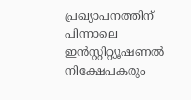പ്രഖ്യാപനത്തിന് പിന്നാലെ ഇൻസ്റ്റിറ്റ്യൂഷണൽ നിക്ഷേപകരും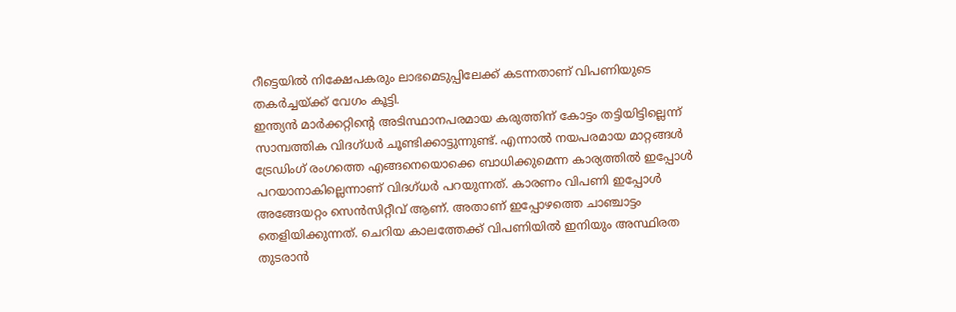റീട്ടെയിൽ നിക്ഷേപകരും ലാഭമെടുപ്പിലേക്ക് കടന്നതാണ് വിപണിയുടെ തകർച്ചയ്ക്ക് വേഗം കൂട്ടി.
ഇന്ത്യൻ മാർക്കറ്റിന്റെ അടിസ്ഥാനപരമായ കരുത്തിന് കോട്ടം തട്ടിയിട്ടില്ലെന്ന് സാമ്പത്തിക വിദഗ്ധർ ചൂണ്ടിക്കാട്ടുന്നുണ്ട്. എന്നാൽ നയപരമായ മാറ്റങ്ങൾ ട്രേഡിംഗ് രംഗത്തെ എങ്ങനെയൊക്കെ ബാധിക്കുമെന്ന കാര്യത്തിൽ ഇപ്പോൾ പറയാനാകില്ലെന്നാണ് വിദഗ്ധർ പറയുന്നത്. കാരണം വിപണി ഇപ്പോൾ അങ്ങേയറ്റം സെൻസിറ്റീവ് ആണ്. അതാണ് ഇപ്പോഴത്തെ ചാഞ്ചാട്ടം തെളിയിക്കുന്നത്. ചെറിയ കാലത്തേക്ക് വിപണിയിൽ ഇനിയും അസ്ഥിരത തുടരാൻ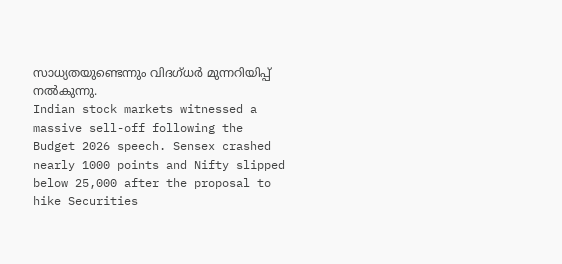സാധ്യതയുണ്ടെന്നും വിദഗ്ധർ മുന്നറിയിപ്പ് നൽകുന്നു.
Indian stock markets witnessed a massive sell-off following the Budget 2026 speech. Sensex crashed nearly 1000 points and Nifty slipped below 25,000 after the proposal to hike Securities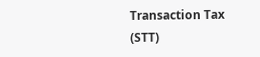Transaction Tax (STT)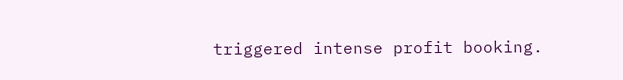triggered intense profit booking.